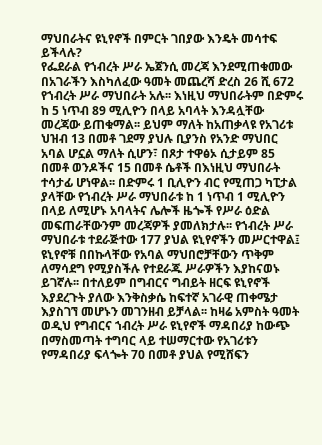ማህበራትና ዩኒየኖች በምርት ገበያው እንዴት መሳተፍ ይችላሉ?
የፌደራል የኀብረት ሥራ ኤጀንሲ መረጃ እንደሚጠቁመው በአገራችን እስካለፈው ዓመት መጨረሻ ድረስ 26 ሺ 672 የኀብረት ሥራ ማህበራት አሉ፡፡ እነዚህ ማህበራትም በድምሩ ከ 5 ነጥብ 89 ሚሊዮን በላይ አባላት እንዳሏቸው መረጃው ይጠቁማል፡፡ ይህም ማለት ከአጠቃላዩ የአገሪቱ ህዝብ 13 በመቶ ገደማ ያህሉ ቢያንስ የአንድ ማህበር አባል ሆኗል ማለት ሲሆን፣ በጾታ ተዋፅኦ ሲታይም 85 በመቶ ወንዶችና 15 በመቶ ሴቶች በእነዚህ ማህበራት ተሳታፊ ሆነዋል፡፡ በድምሩ 1 ቢሊዮን ብር የሚጠጋ ካፒታል ያላቸው የኀብረት ሥራ ማህበራቱ ከ 1 ነጥብ 1 ሚሊዮን በላይ ለሚሆኑ አባላትና ሌሎች ዜጐች የሥራ ዕድል መፍጠራቸውንም መረጃዎች ያመለክታሉ፡፡ የኀብረት ሥራ ማህበራቱ ተደራጅተው 177 ያህል ዩኒየኖችን መሥርተዋል፤ ዩኒየኖቹ በበኩላቸው የአባል ማህበሮቻቸውን ጥቅም ለማሳደግ የሚያስችሉ የተደራጁ ሥራዎችን እያከናወኑ ይገኛሉ፡፡ በተለይም በግብርና ግብይት ዘርፍ ዩኒየኖች እያደረጉት ያለው እንቅስቃሴ ከፍተኛ አገራዊ ጠቀሜታ እያስገኘ መሆኑን መገንዘብ ይቻላል፡፡ ከዛሬ አምስት ዓመት ወዲህ የግብርና ኀብረት ሥራ ዩኒየኖች ማዳበሪያ ከውጭ በማስመጣት ተግባር ላይ ተሠማርተው የአገሪቱን የማዳበሪያ ፍላጐት 70 በመቶ ያህል የሚሸፍን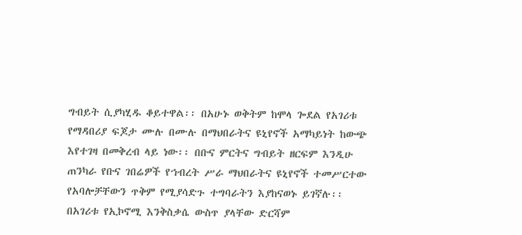ግብይት ሲያካሂዱ ቆይተዋል፡፡ በአሁኑ ወቅትም ከሞላ ጐደል የአገሪቱ የማዳበሪያ ፍጆታ ሙሉ በሙሉ በማህበራትና ዩኒየኖች አማካይነት ከውጭ እየተገዛ በመቅረብ ላይ ነው፡፡ በቡና ምርትና ግብይት ዘርፍም እንዲሁ ጠንካራ የቡና ገበሬዎች የኀብረት ሥራ ማህበራትና ዩኒየኖች ተመሥርተው የአባሎቻቸውን ጥቅም የሚያሳድጉ ተግባራትን እያከናወኑ ይገኛሉ፡፡ በአገሪቱ የኢኮኖሚ እንቅስቃሴ ውስጥ ያላቸው ድርሻም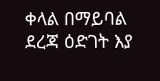ቀላል በማይባል ደረጃ ዕድገት እያ